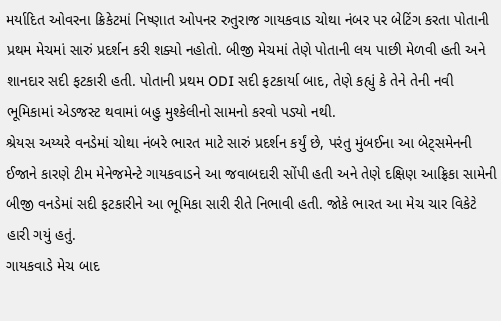મર્યાદિત ઓવરના ક્રિકેટમાં નિષ્ણાત ઓપનર રુતુરાજ ગાયકવાડ ચોથા નંબર પર બેટિંગ કરતા પોતાની પ્રથમ મેચમાં સારું પ્રદર્શન કરી શક્યો નહોતો. બીજી મેચમાં તેણે પોતાની લય પાછી મેળવી હતી અને શાનદાર સદી ફટકારી હતી. પોતાની પ્રથમ ODI સદી ફટકાર્યા બાદ, તેણે કહ્યું કે તેને તેની નવી ભૂમિકામાં એડજસ્ટ થવામાં બહુ મુશ્કેલીનો સામનો કરવો પડ્યો નથી.
શ્રેયસ અય્યરે વનડેમાં ચોથા નંબરે ભારત માટે સારું પ્રદર્શન કર્યું છે, પરંતુ મુંબઈના આ બેટ્સમેનની ઈજાને કારણે ટીમ મેનેજમેન્ટે ગાયકવાડને આ જવાબદારી સોંપી હતી અને તેણે દક્ષિણ આફ્રિકા સામેની બીજી વનડેમાં સદી ફટકારીને આ ભૂમિકા સારી રીતે નિભાવી હતી. જોકે ભારત આ મેચ ચાર વિકેટે હારી ગયું હતું.
ગાયકવાડે મેચ બાદ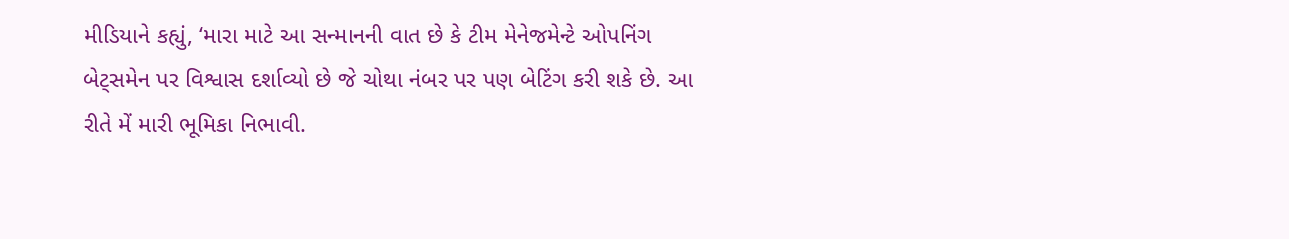મીડિયાને કહ્યું, ‘મારા માટે આ સન્માનની વાત છે કે ટીમ મેનેજમેન્ટે ઓપનિંગ બેટ્સમેન પર વિશ્વાસ દર્શાવ્યો છે જે ચોથા નંબર પર પણ બેટિંગ કરી શકે છે. આ રીતે મેં મારી ભૂમિકા નિભાવી.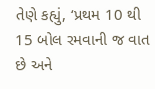તેણે કહ્યું, ‘પ્રથમ 10 થી 15 બોલ રમવાની જ વાત છે અને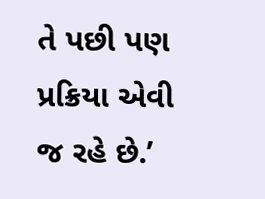તે પછી પણ પ્રક્રિયા એવી જ રહે છે.’